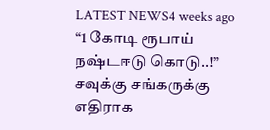LATEST NEWS4 weeks ago
“1 கோடி ரூபாய் நஷ்டஈடு கொடு..!” சவுக்கு சங்கருக்கு எதிராக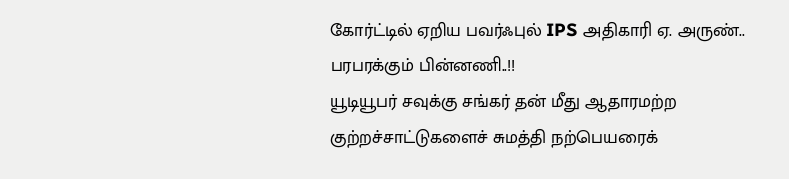கோர்ட்டில் ஏறிய பவர்ஃபுல் IPS அதிகாரி ஏ. அருண்.. பரபரக்கும் பின்னணி..!!
யூடியூபர் சவுக்கு சங்கர் தன் மீது ஆதாரமற்ற குற்றச்சாட்டுகளைச் சுமத்தி நற்பெயரைக்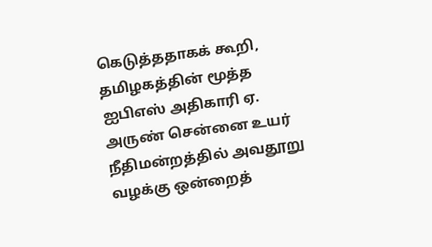கெடுத்ததாகக் கூறி, தமிழகத்தின் மூத்த ஐபிஎஸ் அதிகாரி ஏ. அருண் சென்னை உயர் நீதிமன்றத்தில் அவதூறு வழக்கு ஒன்றைத்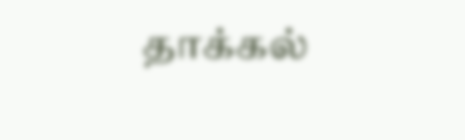தாக்கல்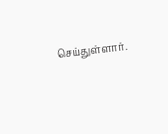செய்துள்ளார்.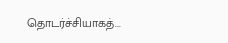தொடர்ச்சியாகத்...